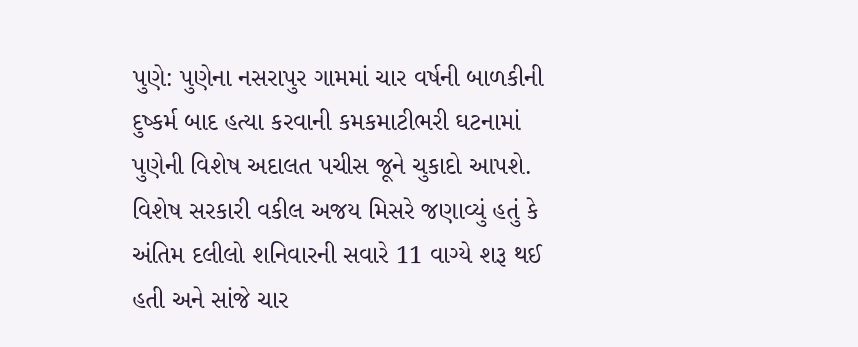પુણે: પુણેના નસરાપુર ગામમાં ચાર વર્ષની બાળકીની દુષ્કર્મ બાદ હત્યા કરવાની કમકમાટીભરી ઘટનામાં પુણેની વિશેષ અદાલત પચીસ જૂને ચુકાદો આપશે.
વિશેષ સરકારી વકીલ અજય મિસરે જણાવ્યું હતું કે અંતિમ દલીલો શનિવારની સવારે 11 વાગ્યે શરૂ થઈ હતી અને સાંજે ચાર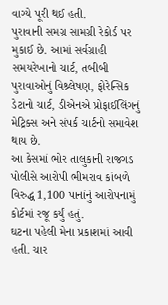વાગ્યે પૂરી થઈ હતી.
પુરાવાની સમગ્ર સામગ્રી રેકોર્ડ પર મુકાઈ છે. આમાં સર્વગ્રાહી સમયરેખાનો ચાર્ટ, તબીબી પુરાવાઓનું વિશ્ર્લેષણ, ફોરેન્સિક ડેટાનો ચાર્ટ, ડીએનએ પ્રોફાઈલિંગનું મેટ્રિક્સ અને સંપર્ક ચાર્ટનો સમાવેશ થાય છે.
આ કેસમાં ભોર તાલુકાની રાજગડ પોલીસે આરોપી ભીમરાવ કાંબળે વિરુદ્ધ 1,100 પાનાંનું આરોપનામું કોર્ટમાં રજૂ કર્યું હતું.
ઘટના પહેલી મેના પ્રકાશમાં આવી હતી. ચાર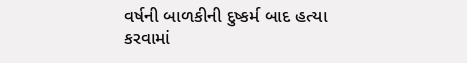વર્ષની બાળકીની દુષ્કર્મ બાદ હત્યા કરવામાં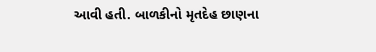આવી હતી. બાળકીનો મૃતદેહ છાણના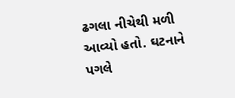ઢગલા નીચેથી મળી આવ્યો હતો. ઘટનાને પગલે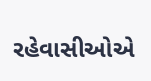રહેવાસીઓએ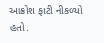આક્રોશ ફાટી નીકળ્યો હતો.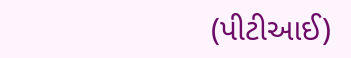(પીટીઆઈ)